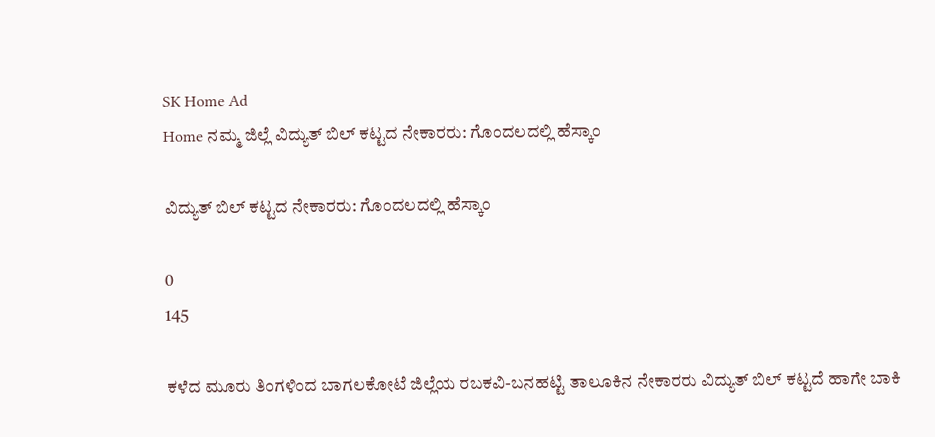SK Home Ad
Home ನಮ್ಮ ಜಿಲ್ಲೆ ವಿದ್ಯುತ್ ಬಿಲ್ ಕಟ್ಟದ ನೇಕಾರರು: ಗೊಂದಲದಲ್ಲಿ ಹೆಸ್ಕಾಂ

ವಿದ್ಯುತ್ ಬಿಲ್ ಕಟ್ಟದ ನೇಕಾರರು: ಗೊಂದಲದಲ್ಲಿ ಹೆಸ್ಕಾಂ

0
145

ಕಳೆದ ಮೂರು ತಿಂಗಳಿಂದ ಬಾಗಲಕೋಟೆ ಜಿಲ್ಲೆಯ ರಬಕವಿ-ಬನಹಟ್ಟಿ ತಾಲೂಕಿನ ನೇಕಾರರು ವಿದ್ಯುತ್ ಬಿಲ್ ಕಟ್ಟದೆ ಹಾಗೇ ಬಾಕಿ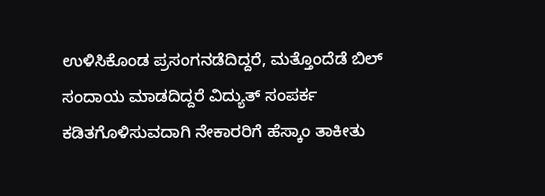ಉಳಿಸಿಕೊಂಡ ಪ್ರಸಂಗನಡೆದಿದ್ದರೆ, ಮತ್ತೊಂದೆಡೆ ಬಿಲ್ ಸಂದಾಯ ಮಾಡದಿದ್ದರೆ ವಿದ್ಯುತ್ ಸಂಪರ್ಕ ಕಡಿತಗೊಳಿಸುವದಾಗಿ ನೇಕಾರರಿಗೆ ಹೆಸ್ಕಾಂ ತಾಕೀತು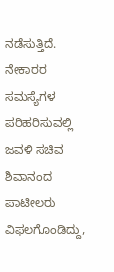ನಡೆಸುತ್ತಿದೆ.
ನೇಕಾರರ ಸಮಸ್ಯೆಗಳ ಪರಿಹರಿಸುವಲ್ಲಿ ಜವಳಿ ಸಚಿವ ಶಿವಾನಂದ ಪಾಟೀಲರು ವಿಫಲಗೊಂಡಿದ್ದು,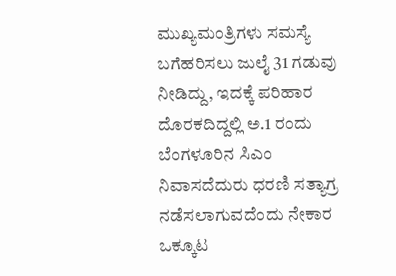ಮುಖ್ಯಮಂತ್ರಿಗಳು ಸಮಸ್ಯೆ ಬಗೆಹರಿಸಲು ಜುಲೈ 31 ಗಡುವು ನೀಡಿದ್ದು, ಇದಕ್ಕೆ ಪರಿಹಾರ ದೊರಕದಿದ್ದಲ್ಲಿ ಅ.1 ರಂದು ಬೆಂಗಳೂರಿನ ಸಿಎಂ ನಿವಾಸದೆದುರು ಧರಣಿ ಸತ್ಯಾಗ್ರ ನಡೆಸಲಾಗುವದೆಂದು ನೇಕಾರ ಒಕ್ಕೂಟ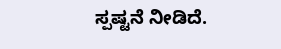ಸ್ಪಷ್ಟನೆ ನೀಡಿದೆ.